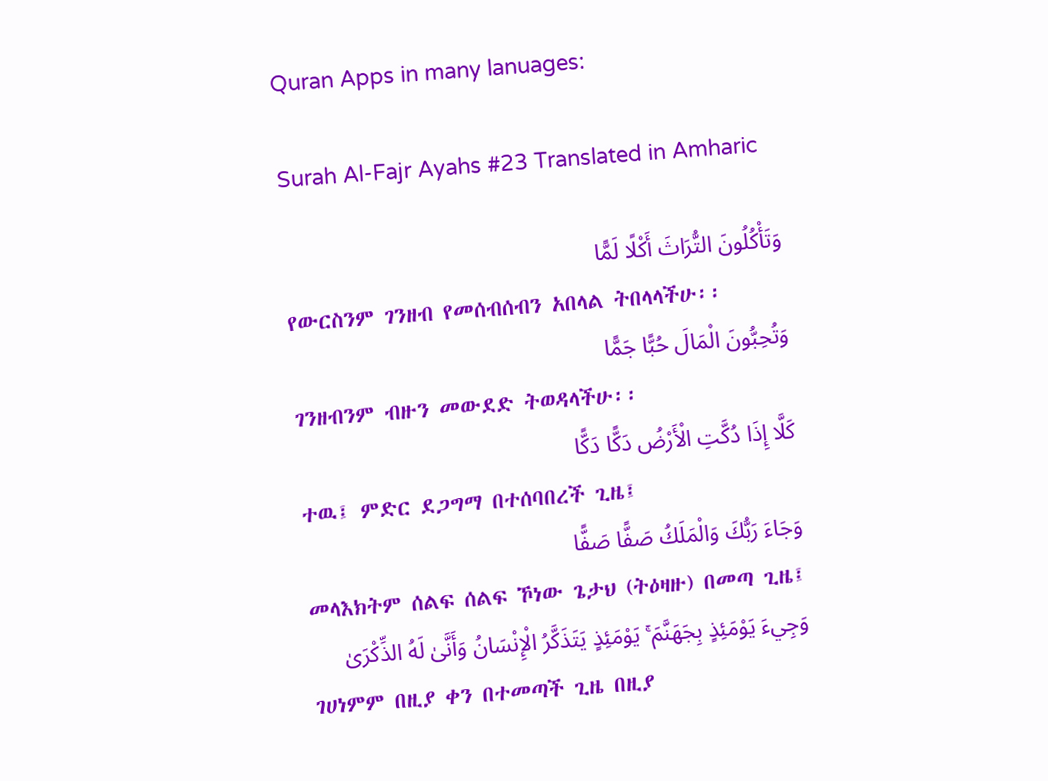Quran Apps in many lanuages:

Surah Al-Fajr Ayahs #23 Translated in Amharic

وَتَأْكُلُونَ التُّرَاثَ أَكْلًا لَمًّا
የውርስንም ገንዘብ የመሰብሰብን አበላል ትበላላችሁ፡፡
وَتُحِبُّونَ الْمَالَ حُبًّا جَمًّا
ገንዘብንም ብዙን መውደድ ትወዳላችሁ፡፡
كَلَّا إِذَا دُكَّتِ الْأَرْضُ دَكًّا دَكًّا
ተዉ፤ ምድር ደጋግማ በተሰባበረች ጊዜ፤
وَجَاءَ رَبُّكَ وَالْمَلَكُ صَفًّا صَفًّا
መላእክትም ሰልፍ ሰልፍ ኾነው ጌታህ (ትዕዛዙ) በመጣ ጊዜ፤
وَجِيءَ يَوْمَئِذٍ بِجَهَنَّمَ ۚ يَوْمَئِذٍ يَتَذَكَّرُ الْإِنْسَانُ وَأَنَّىٰ لَهُ الذِّكْرَىٰ
ገሀነምም በዚያ ቀን በተመጣች ጊዜ በዚያ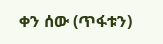ቀን ሰው (ጥፋቱን)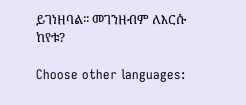ይገነዘባል፡፡ መገንዘብም ለእርሱ ከየቱ?

Choose other languages: